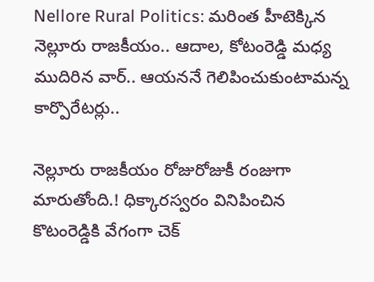Nellore Rural Politics: మరింత హీటెక్కిన నెల్లూరు రాజకీయం.. ఆదాల, కోటంరెడ్డి మధ్య ముదిరిన వార్.. ఆయననే గెలిపించుకుంటామన్న కార్పొరేటర్లు..

నెల్లూరు రాజకీయం రోజురోజుకీ రంజుగా మారుతోంది.! ధిక్కారస్వరం వినిపించిన కొటంరెడ్డికి వేగంగా చెక్‌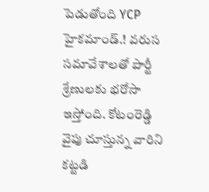పెడుతోంది YCP హైకమాండ్.! వరుస సమావేశాలతో పార్టీ శ్రేణులకు భరోసా ఇస్తోంది. కోటంరెడ్డి వైపు చూస్తున్న వారిని కట్టడి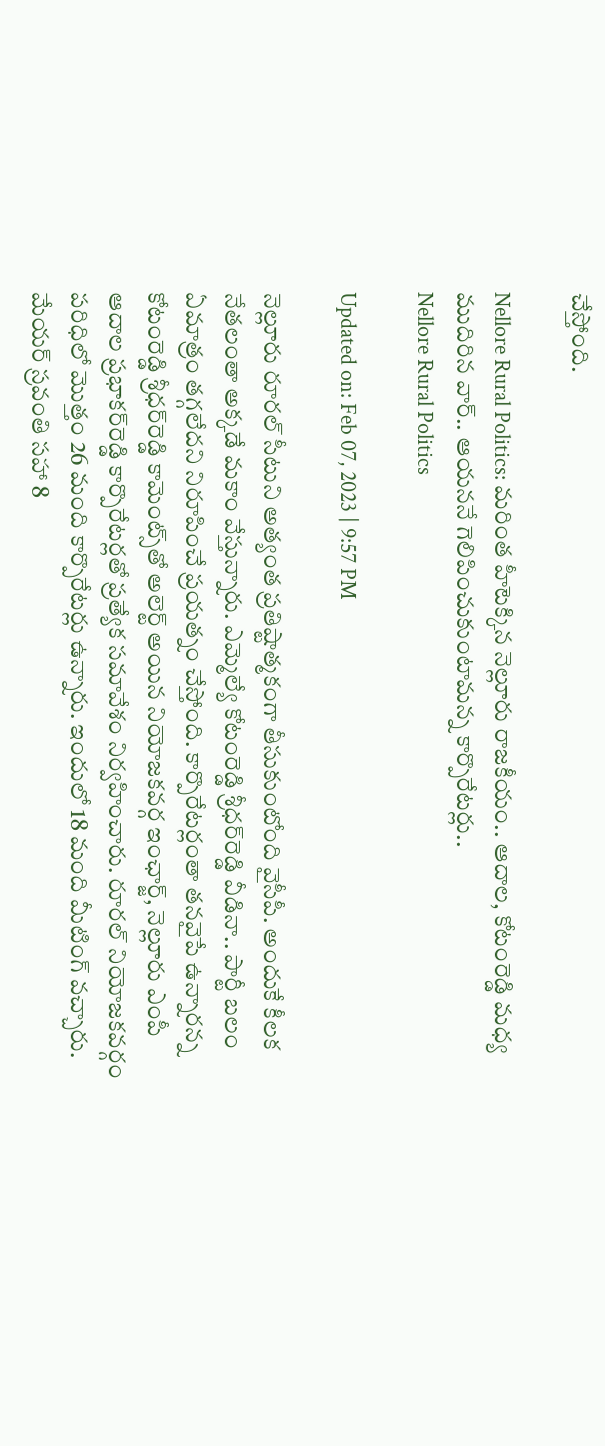చేస్తోంది.

Nellore Rural Politics: మరింత హీటెక్కిన నెల్లూరు రాజకీయం.. ఆదాల, కోటంరెడ్డి మధ్య ముదిరిన వార్.. ఆయననే గెలిపించుకుంటామన్న కార్పొరేటర్లు..
Nellore Rural Politics

Updated on: Feb 07, 2023 | 9:57 PM

నెల్లూరు రూరల్‌ సీటుని అత్యంత ప్రతిష్టాత్మకంగా తీసుకుంటోంది వైసీపీ. అందుకే కీలక నేతలంతా అక్కడే మకాం వేస్తున్నారు. ఎమ్మెల్యే కోటంరెడ్డి శ్రీధర్‌రెడ్డి వీడినా.. పార్టీ బలం ఏమాత్రం తగ్గలేదని నిరూపించే ప్రయత్నం చేస్తోంది. కార్పొరేటర్లంతా తనవైపే ఉన్నారన్న కోటంరెడ్డి శ్రీధర్‌రెడ్డి కామెంట్స్‌తో అలెర్ట్‌ అయిన నియోజకవర్గ ఇంఛార్జ్‌, నెల్లూరు ఎంపీ ఆదాల ప్రభాకర్‌రెడ్డి కార్పొరేటర్లతో ప్రత్యేక సమావేశం నిర్వహించారు. రూరల్‌ నియోజకవర్గం పరిధిలో మొత్తం 26 మంది కార్పొరేటర్లు ఉన్నారు. ఇందులో 18 మంది మీటింగ్ వచ్చారు. మేయర్ స్రవంతి సహా 8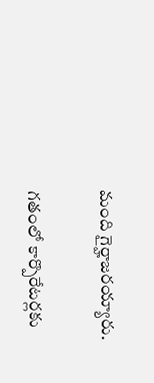మంది గైర్హాజరయ్యారు.

గతంలో కార్పొరేటర్లకు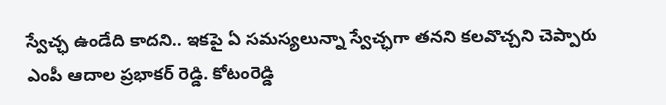స్వేచ్ఛ ఉండేది కాదని.. ఇకపై ఏ సమస్యలున్నా స్వేచ్ఛగా తనని కలవొచ్చని చెప్పారు ఎంపీ ఆదాల ప్రభాకర్‌ రెడ్డి. కోటంరెడ్డి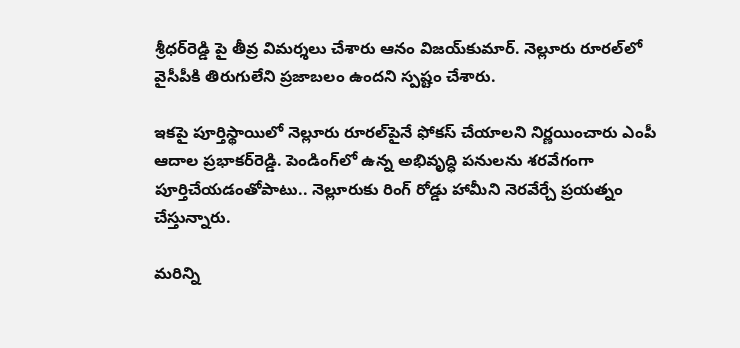శ్రీధర్‌రెడ్డి పై తీవ్ర విమర్శలు చేశారు ఆనం విజయ్‌కుమార్. నెల్లూరు రూరల్‌లో వైసీపీకి తిరుగులేని ప్రజాబలం ఉందని స్పష్టం చేశారు.

ఇకపై పూర్తిస్థాయిలో నెల్లూరు రూరల్‌పైనే ఫోకస్ చేయాలని నిర్ణయించారు ఎంపీ ఆదాల ప్రభాకర్‌రెడ్డి. పెండింగ్‌లో ఉన్న అభివృద్ధి పనులను శరవేగంగా పూర్తిచేయడంతోపాటు.. నెల్లూరుకు రింగ్‌ రోడ్డు హామీని నెరవేర్చే ప్రయత్నం చేస్తున్నారు.

మరిన్ని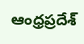ఆంధ్రప్రదేశ్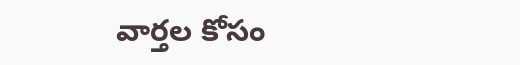వార్తల కోసం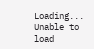Loading...
Unable to load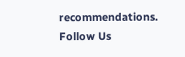recommendations.
Follow Us